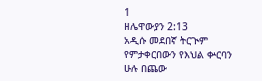1
ዘሌዋውያን 2:13
አዲሱ መደበኛ ትርጒም
የምታቀርበውን የእህል ቍርባን ሁሉ በጨው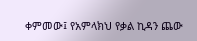ቀምመው፤ የአምላክህ የቃል ኪዳን ጨው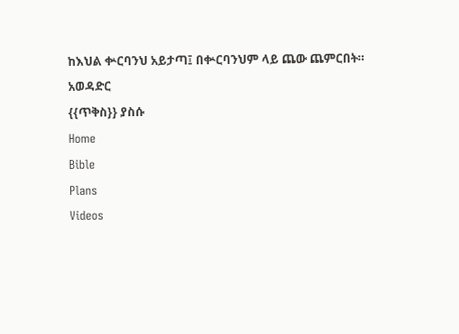ከእህል ቍርባንህ አይታጣ፤ በቍርባንህም ላይ ጨው ጨምርበት።
አወዳድር
{{ጥቅስ}} ያስሱ
Home
Bible
Plans
Videos